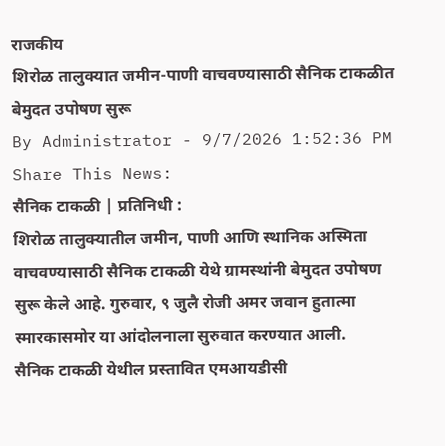राजकीय
शिरोळ तालुक्यात जमीन-पाणी वाचवण्यासाठी सैनिक टाकळीत बेमुदत उपोषण सुरू
By Administrator - 9/7/2026 1:52:36 PM
Share This News:
सैनिक टाकळी | प्रतिनिधी :
शिरोळ तालुक्यातील जमीन, पाणी आणि स्थानिक अस्मिता वाचवण्यासाठी सैनिक टाकळी येथे ग्रामस्थांनी बेमुदत उपोषण सुरू केले आहे. गुरुवार, ९ जुलै रोजी अमर जवान हुतात्मा स्मारकासमोर या आंदोलनाला सुरुवात करण्यात आली.
सैनिक टाकळी येथील प्रस्तावित एमआयडीसी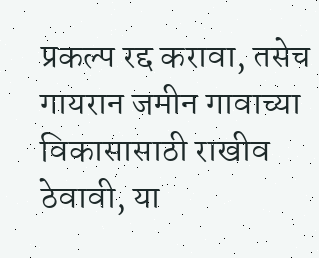प्रकल्प रद्द करावा, तसेच गायरान जमीन गावाच्या विकासासाठी राखीव ठेवावी, या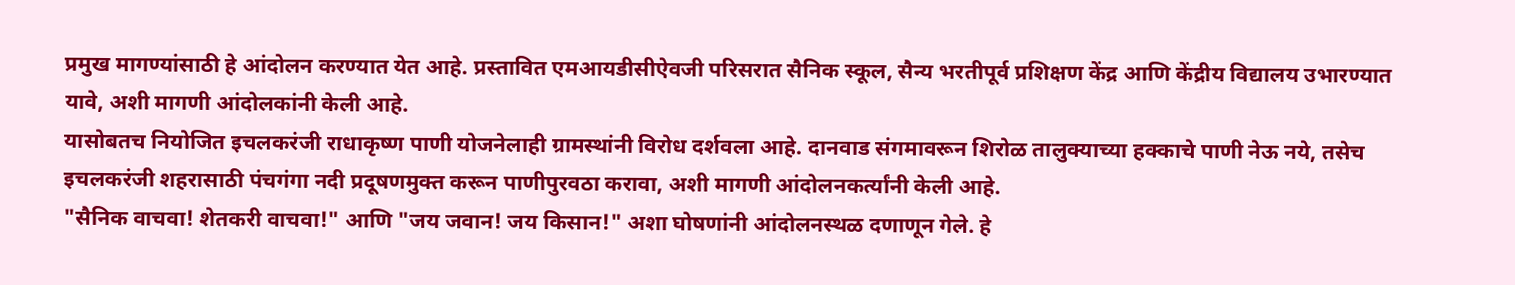प्रमुख मागण्यांसाठी हे आंदोलन करण्यात येत आहे. प्रस्तावित एमआयडीसीऐवजी परिसरात सैनिक स्कूल, सैन्य भरतीपूर्व प्रशिक्षण केंद्र आणि केंद्रीय विद्यालय उभारण्यात यावे, अशी मागणी आंदोलकांनी केली आहे.
यासोबतच नियोजित इचलकरंजी राधाकृष्ण पाणी योजनेलाही ग्रामस्थांनी विरोध दर्शवला आहे. दानवाड संगमावरून शिरोळ तालुक्याच्या हक्काचे पाणी नेऊ नये, तसेच इचलकरंजी शहरासाठी पंचगंगा नदी प्रदूषणमुक्त करून पाणीपुरवठा करावा, अशी मागणी आंदोलनकर्त्यांनी केली आहे.
"सैनिक वाचवा! शेतकरी वाचवा!" आणि "जय जवान! जय किसान!" अशा घोषणांनी आंदोलनस्थळ दणाणून गेले. हे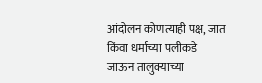आंदोलन कोणत्याही पक्ष, जात किंवा धर्माच्या पलीकडे जाऊन तालुक्याच्या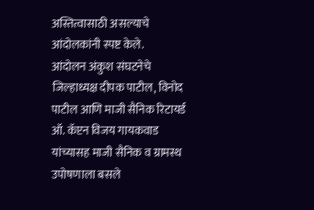अस्तित्वासाठी असल्याचे आंदोलकांनी स्पष्ट केले.
आंदोलन अंकुश संघटनेचे जिल्हाध्यक्ष दीपक पाटील, विनोद पाटील आणि माजी सैनिक रिटायर्ड ऑ. कॅप्टन विजय गायकवाड यांच्यासह माजी सैनिक व ग्रामस्थ उपोषणाला बसले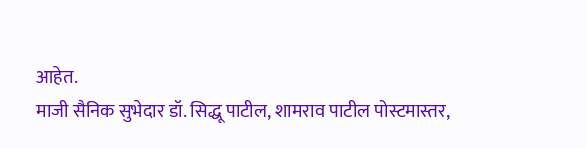आहेत.
माजी सैनिक सुभेदार डॉ. सिद्धू पाटील, शामराव पाटील पोस्टमास्तर,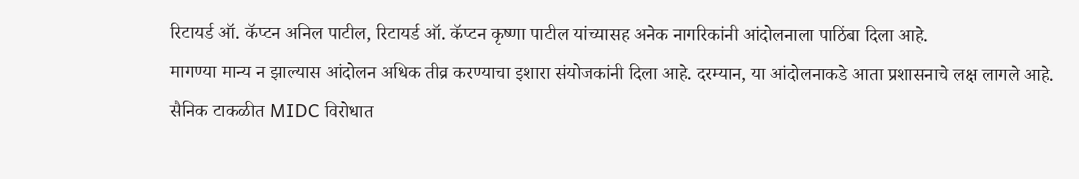रिटायर्ड ऑ. कॅप्टन अनिल पाटील, रिटायर्ड ऑ. कॅप्टन कृष्णा पाटील यांच्यासह अनेक नागरिकांनी आंदोलनाला पाठिंबा दिला आहे.
मागण्या मान्य न झाल्यास आंदोलन अधिक तीव्र करण्याचा इशारा संयोजकांनी दिला आहे. दरम्यान, या आंदोलनाकडे आता प्रशासनाचे लक्ष लागले आहे.
सैनिक टाकळीत MIDC विरोधात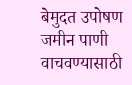बेमुदत उपोषण जमीन पाणी वाचवण्यासाठी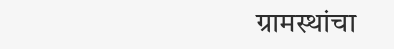ग्रामस्थांचा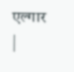एल्गार
|